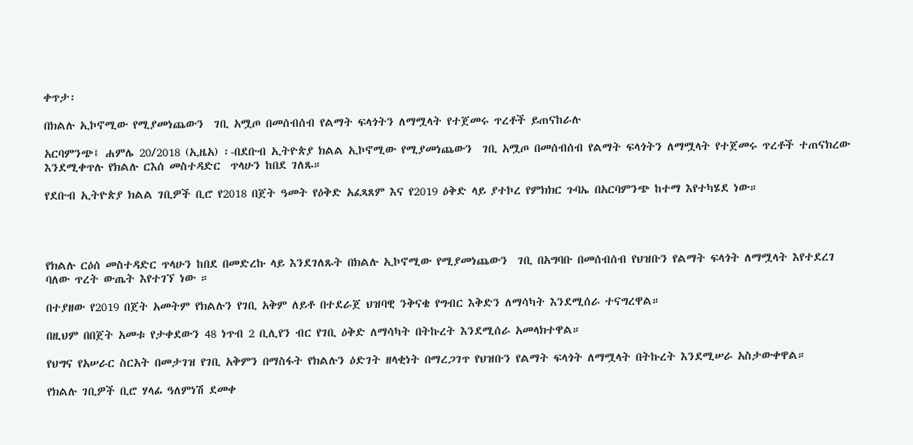ቀጥታ፡

በክልሉ ኢኮኖሚው የሚያመነጨውን  ገቢ አሟጦ በመሰብሰብ የልማት ፍላጎትን ለማሟላት የተጀመሩ ጥረቶች ይጠናከራሉ

አርባምንጭ፤ ሐምሌ 20/2018 (ኢዜአ) ፡-በደቡብ ኢትዮጵያ ክልል ኢኮኖሚው የሚያመነጨውን  ገቢ አሟጦ በመሰብሰብ የልማት ፍላጎትን ለማሟላት የተጀመሩ ጥረቶች ተጠናክረው እንደሚቀጥሉ የክልሉ ርእሰ መስተዳድር  ጥላሁን ከበደ ገለጹ።

የደቡብ ኢትዮጵያ ክልል ገቢዎች ቢሮ የ2018 በጀት ዓመት የዕቅድ አፈጻጸም እና የ2019 ዕቅድ ላይ ያተኮረ የምክክር ጉባኤ በአርባምንጭ ከተማ እየተካሄደ ነው።




የክልሉ ርዕሰ መስተዳድር ጥላሁን ከበደ በመድረኩ ላይ እንደገለጹት በክልሉ ኢኮኖሚው የሚያመነጨውን  ገቢ በአግባቡ በመሰብሰብ የህዝቡን የልማት ፍላጎት ለማሟላት እየተደረገ ባለው ጥረት ውጤት እየተገኘ ነው ።

በተያዘው የ2019 በጀት አመትም የክልሉን የገቢ አቅም ለይቶ በተደራጀ ህዝባዊ ንቅናቄ የግብር እቅድን ለማሳካት እንደሚሰራ ተናግረዋል።

በዚህም በበጀት አመቱ የታቀደውን 48 ነጥብ 2 ቢሊየን ብር የገቢ ዕቅድ ለማሳካት በትኩረት እንደሚሰራ አመላክተዋል።

የህግና የአሠራር ስርአት በመታገዝ የገቢ አቅምን በማስፋት የክልሉን ዕድገት ዘላቂነት በማረጋገጥ የህዝቡን የልማት ፍላጎት ለማሟላት በትኩረት እንደሚሠራ አስታውቀዋል።

የክልሉ ገቢዎች ቢሮ ሃላፊ ዓለምነሽ ደመቀ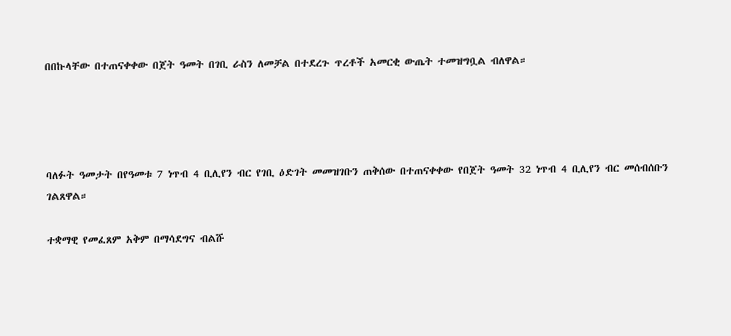በበኩላቸው በተጠናቀቀው በጀት ዓመት በገቢ ራስን ለመቻል በተደረጉ ጥረቶች አመርቂ ውጤት ተመዝግቧል ብለዋል።




ባለፉት ዓመታት በየዓመቱ 7 ነጥብ 4 ቢሊየን ብር የገቢ ዕድገት መመዝገቡን ጠቅሰው በተጠናቀቀው የበጀት ዓመት 32 ነጥብ 4 ቢሊየን ብር መሰብሰቡን ገልጸዋል።

ተቋማዊ የመፈጸም አቅም በማሳደግና ብልሹ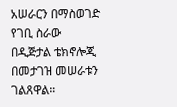አሠራርን በማስወገድ የገቢ ስራው በዲጅታል ቴክኖሎጂ በመታገዝ መሠራቱን ገልጸዋል።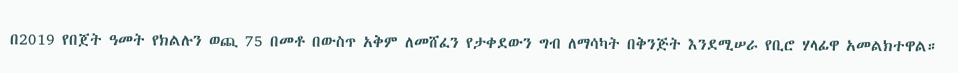በ2019 የበጀት ዓመት የክልሉን ወጪ 75 በመቶ በውስጥ አቅም ለመሸፈን የታቀደውን ግብ ለማሳካት በቅንጅት እንደሚሠራ የቢሮ ሃላፊዋ አመልክተዋል።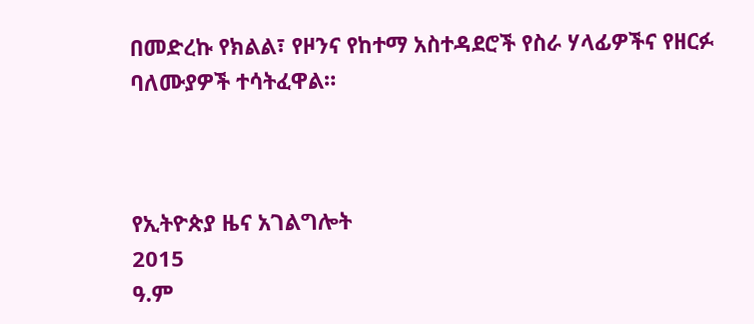በመድረኩ የክልል፣ የዞንና የከተማ አስተዳደሮች የስራ ሃላፊዎችና የዘርፉ ባለሙያዎች ተሳትፈዋል።



የኢትዮጵያ ዜና አገልግሎት
2015
ዓ.ም